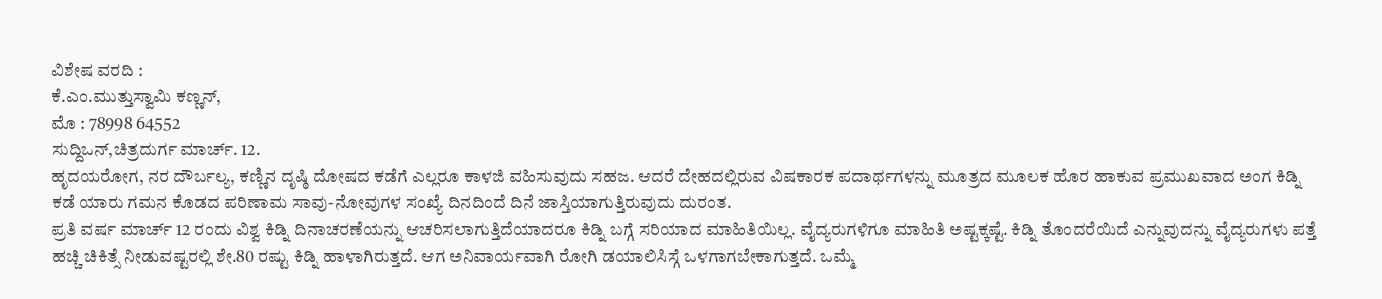ವಿಶೇಷ ವರದಿ :
ಕೆ.ಎಂ.ಮುತ್ತುಸ್ವಾಮಿ ಕಣ್ಣನ್,
ಮೊ : 78998 64552
ಸುದ್ದಿಒನ್,ಚಿತ್ರದುರ್ಗ ಮಾರ್ಚ್. 12.
ಹೃದಯರೋಗ, ನರ ದೌರ್ಬಲ್ಯ, ಕಣ್ಣಿನ ದೃಷ್ಠಿ ದೋಷದ ಕಡೆಗೆ ಎಲ್ಲರೂ ಕಾಳಜಿ ವಹಿಸುವುದು ಸಹಜ. ಆದರೆ ದೇಹದಲ್ಲಿರುವ ವಿಷಕಾರಕ ಪದಾರ್ಥಗಳನ್ನು ಮೂತ್ರದ ಮೂಲಕ ಹೊರ ಹಾಕುವ ಪ್ರಮುಖವಾದ ಅಂಗ ಕಿಡ್ನಿ ಕಡೆ ಯಾರು ಗಮನ ಕೊಡದ ಪರಿಣಾಮ ಸಾವು-ನೋವುಗಳ ಸಂಖ್ಯೆ ದಿನದಿಂದೆ ದಿನೆ ಜಾಸ್ತಿಯಾಗುತ್ತಿರುವುದು ದುರಂತ.
ಪ್ರತಿ ವರ್ಷ ಮಾರ್ಚ್ 12 ರಂದು ವಿಶ್ವ ಕಿಡ್ನಿ ದಿನಾಚರಣೆಯನ್ನು ಆಚರಿಸಲಾಗುತ್ತಿದೆಯಾದರೂ ಕಿಡ್ನಿ ಬಗ್ಗೆ ಸರಿಯಾದ ಮಾಹಿತಿಯಿಲ್ಲ. ವೈದ್ಯರುಗಳಿಗೂ ಮಾಹಿತಿ ಅಷ್ಟಕ್ಕಷ್ಟೆ. ಕಿಡ್ನಿ ತೊಂದರೆಯಿದೆ ಎನ್ನುವುದನ್ನು ವೈದ್ಯರುಗಳು ಪತ್ತೆ ಹಚ್ಚಿ ಚಿಕಿತ್ಸೆ ನೀಡುವಷ್ಟರಲ್ಲಿ ಶೇ.80 ರಷ್ಟು ಕಿಡ್ನಿ ಹಾಳಾಗಿರುತ್ತದೆ. ಆಗ ಅನಿವಾರ್ಯವಾಗಿ ರೋಗಿ ಡಯಾಲಿಸಿಸ್ಗೆ ಒಳಗಾಗಬೇಕಾಗುತ್ತದೆ. ಒಮ್ಮೆ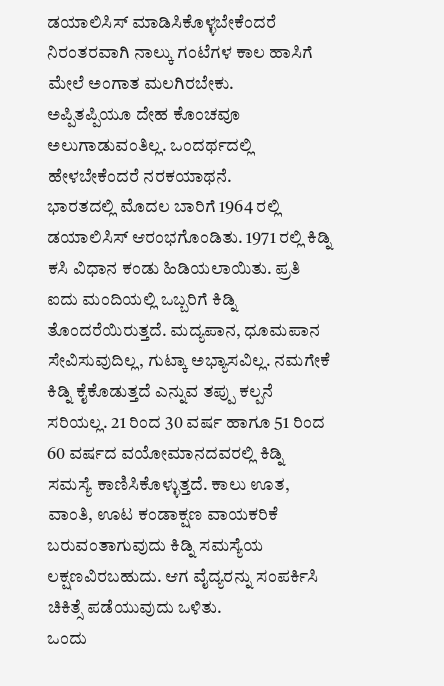ಡಯಾಲಿಸಿಸ್ ಮಾಡಿಸಿಕೊಳ್ಳಬೇಕೆಂದರೆ ನಿರಂತರವಾಗಿ ನಾಲ್ಕು ಗಂಟೆಗಳ ಕಾಲ ಹಾಸಿಗೆ ಮೇಲೆ ಅಂಗಾತ ಮಲಗಿರಬೇಕು.
ಅಪ್ಪಿತಪ್ಪಿಯೂ ದೇಹ ಕೊಂಚವೂ ಅಲುಗಾಡುವಂತಿಲ್ಲ. ಒಂದರ್ಥದಲ್ಲಿ ಹೇಳಬೇಕೆಂದರೆ ನರಕಯಾಥನೆ.
ಭಾರತದಲ್ಲಿ ಮೊದಲ ಬಾರಿಗೆ 1964 ರಲ್ಲಿ ಡಯಾಲಿಸಿಸ್ ಆರಂಭಗೊಂಡಿತು. 1971 ರಲ್ಲಿ ಕಿಡ್ನಿ ಕಸಿ ವಿಧಾನ ಕಂಡು ಹಿಡಿಯಲಾಯಿತು. ಪ್ರತಿ ಐದು ಮಂದಿಯಲ್ಲಿ ಒಬ್ಬರಿಗೆ ಕಿಡ್ನಿ ತೊಂದರೆಯಿರುತ್ತದೆ. ಮದ್ಯಪಾನ, ಧೂಮಪಾನ ಸೇವಿಸುವುದಿಲ್ಲ, ಗುಟ್ಕಾ ಅಭ್ಯಾಸವಿಲ್ಲ. ನಮಗೇಕೆ ಕಿಡ್ನಿ ಕೈಕೊಡುತ್ತದೆ ಎನ್ನುವ ತಪ್ಪು ಕಲ್ಪನೆ ಸರಿಯಲ್ಲ. 21 ರಿಂದ 30 ವರ್ಷ ಹಾಗೂ 51 ರಿಂದ 60 ವರ್ಷದ ವಯೋಮಾನದವರಲ್ಲಿ ಕಿಡ್ನಿ ಸಮಸ್ಯೆ ಕಾಣಿಸಿಕೊಳ್ಳುತ್ತದೆ. ಕಾಲು ಊತ, ವಾಂತಿ, ಊಟ ಕಂಡಾಕ್ಷಣ ವಾಯಕರಿಕೆ ಬರುವಂತಾಗುವುದು ಕಿಡ್ನಿ ಸಮಸ್ಯೆಯ ಲಕ್ಷಣವಿರಬಹುದು. ಆಗ ವೈದ್ಯರನ್ನು ಸಂಪರ್ಕಿಸಿ ಚಿಕಿತ್ಸೆ ಪಡೆಯುವುದು ಒಳಿತು.
ಒಂದು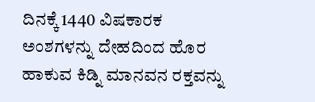ದಿನಕ್ಕೆ 1440 ವಿಷಕಾರಕ ಅಂಶಗಳನ್ನು ದೇಹದಿಂದ ಹೊರ ಹಾಕುವ ಕಿಡ್ನಿ ಮಾನವನ ರಕ್ತವನ್ನು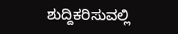ಶುದ್ದಿಕರಿಸುವಲ್ಲಿ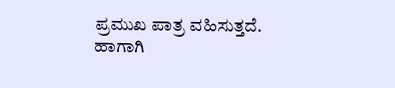ಪ್ರಮುಖ ಪಾತ್ರ ವಹಿಸುತ್ತದೆ. ಹಾಗಾಗಿ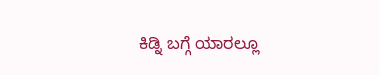ಕಿಡ್ನಿ ಬಗ್ಗೆ ಯಾರಲ್ಲೂ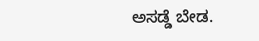ಅಸಡ್ಡೆ ಬೇಡ.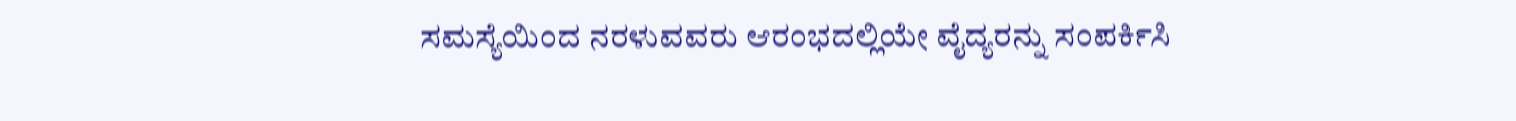ಸಮಸ್ಯೆಯಿಂದ ನರಳುವವರು ಆರಂಭದಲ್ಲಿಯೇ ವೈದ್ಯರನ್ನು ಸಂಪರ್ಕಿಸಿ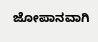ಜೋಪಾನವಾಗಿ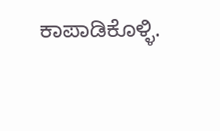ಕಾಪಾಡಿಕೊಳ್ಳಿ.